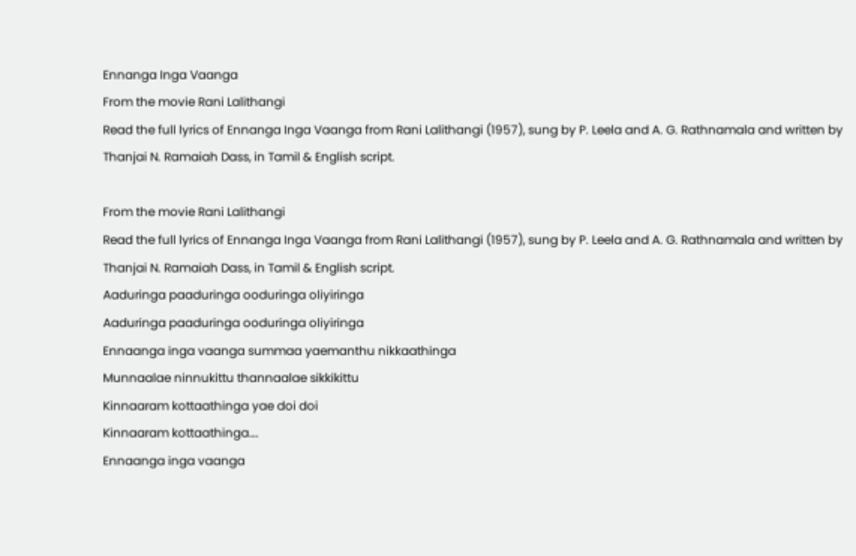Ennanga Inga Vaanga
From the movie Rani Lalithangi
Read the full lyrics of Ennanga Inga Vaanga from Rani Lalithangi (1957), sung by P. Leela and A. G. Rathnamala and written by Thanjai N. Ramaiah Dass, in Tamil & English script.

From the movie Rani Lalithangi
Read the full lyrics of Ennanga Inga Vaanga from Rani Lalithangi (1957), sung by P. Leela and A. G. Rathnamala and written by Thanjai N. Ramaiah Dass, in Tamil & English script.
Aaduringa paaduringa ooduringa oliyiringa
Aaduringa paaduringa ooduringa oliyiringa
Ennaanga inga vaanga summaa yaemanthu nikkaathinga
Munnaalae ninnukittu thannaalae sikkikittu
Kinnaaram kottaathinga yae doi doi
Kinnaaram kottaathinga….
Ennaanga inga vaanga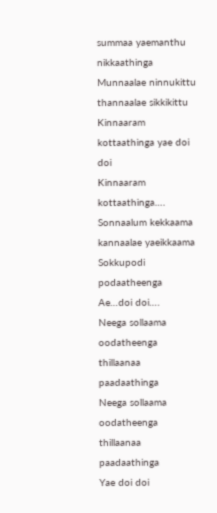summaa yaemanthu nikkaathinga
Munnaalae ninnukittu thannaalae sikkikittu
Kinnaaram kottaathinga yae doi doi
Kinnaaram kottaathinga….
Sonnaalum kekkaama kannaalae yaeikkaama
Sokkupodi podaatheenga
Ae…doi doi….
Neega sollaama oodatheenga thillaanaa paadaathinga
Neega sollaama oodatheenga thillaanaa paadaathinga
Yae doi doi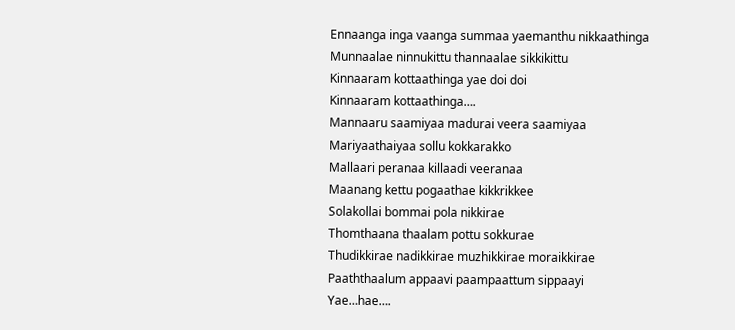Ennaanga inga vaanga summaa yaemanthu nikkaathinga
Munnaalae ninnukittu thannaalae sikkikittu
Kinnaaram kottaathinga yae doi doi
Kinnaaram kottaathinga….
Mannaaru saamiyaa madurai veera saamiyaa
Mariyaathaiyaa sollu kokkarakko
Mallaari peranaa killaadi veeranaa
Maanang kettu pogaathae kikkrikkee
Solakollai bommai pola nikkirae
Thomthaana thaalam pottu sokkurae
Thudikkirae nadikkirae muzhikkirae moraikkirae
Paaththaalum appaavi paampaattum sippaayi
Yae…hae….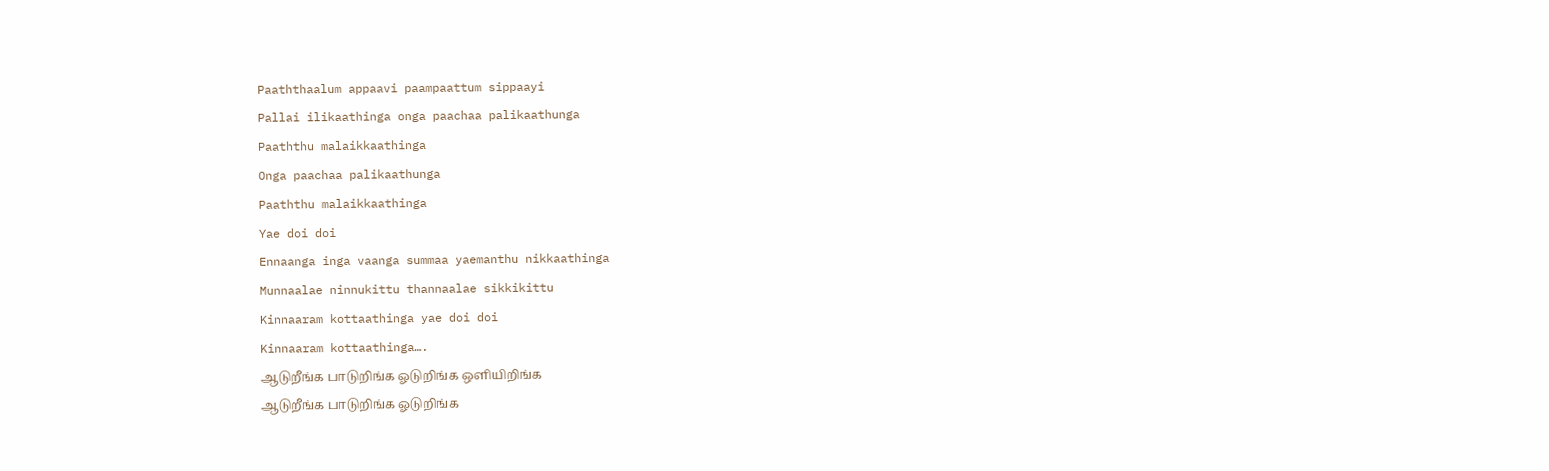Paaththaalum appaavi paampaattum sippaayi
Pallai ilikaathinga onga paachaa palikaathunga
Paaththu malaikkaathinga
Onga paachaa palikaathunga
Paaththu malaikkaathinga
Yae doi doi
Ennaanga inga vaanga summaa yaemanthu nikkaathinga
Munnaalae ninnukittu thannaalae sikkikittu
Kinnaaram kottaathinga yae doi doi
Kinnaaram kottaathinga….
ஆடுறீங்க பாடுறிங்க ஓடுறிங்க ஒளியிறிங்க
ஆடுறீங்க பாடுறிங்க ஓடுறிங்க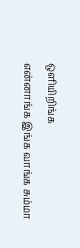ஒளியிறிங்க
என்னாங்க இங்க வாங்க சும்மா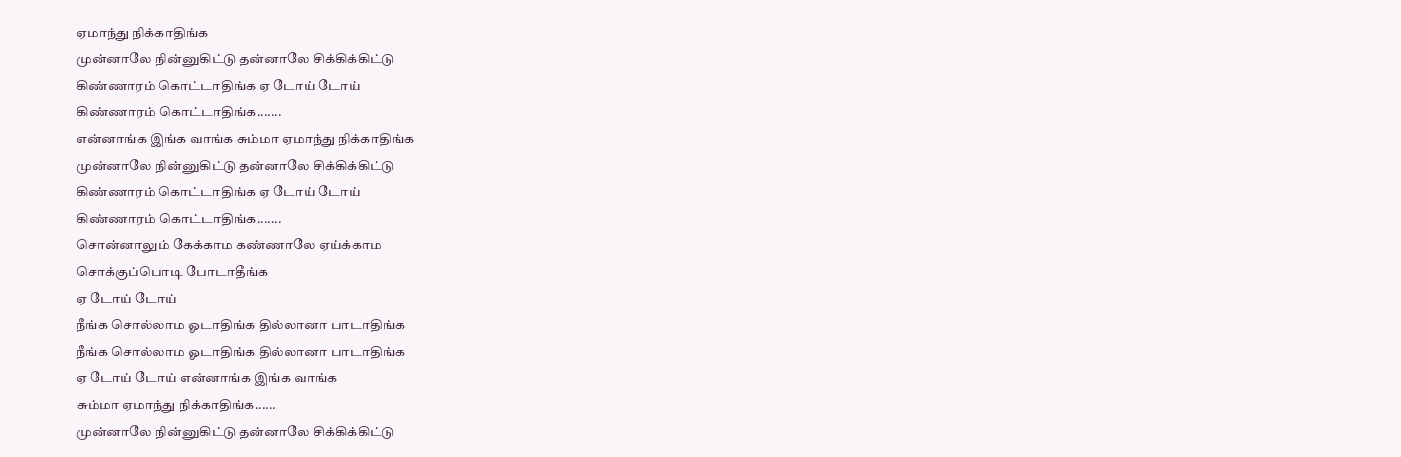ஏமாந்து நிக்காதிங்க
முன்னாலே நின்னுகிட்டு தன்னாலே சிக்கிக்கிட்டு
கிண்ணாரம் கொட்டாதிங்க ஏ டோய் டோய்
கிண்ணாரம் கொட்டாதிங்க.......
என்னாங்க இங்க வாங்க சும்மா ஏமாந்து நிக்காதிங்க
முன்னாலே நின்னுகிட்டு தன்னாலே சிக்கிக்கிட்டு
கிண்ணாரம் கொட்டாதிங்க ஏ டோய் டோய்
கிண்ணாரம் கொட்டாதிங்க.......
சொன்னாலும் கேக்காம கண்ணாலே ஏய்க்காம
சொக்குப்பொடி போடாதீங்க
ஏ டோய் டோய்
நீங்க சொல்லாம ஓடாதிங்க தில்லானா பாடாதிங்க
நீங்க சொல்லாம ஓடாதிங்க தில்லானா பாடாதிங்க
ஏ டோய் டோய் என்னாங்க இங்க வாங்க
சும்மா ஏமாந்து நிக்காதிங்க......
முன்னாலே நின்னுகிட்டு தன்னாலே சிக்கிக்கிட்டு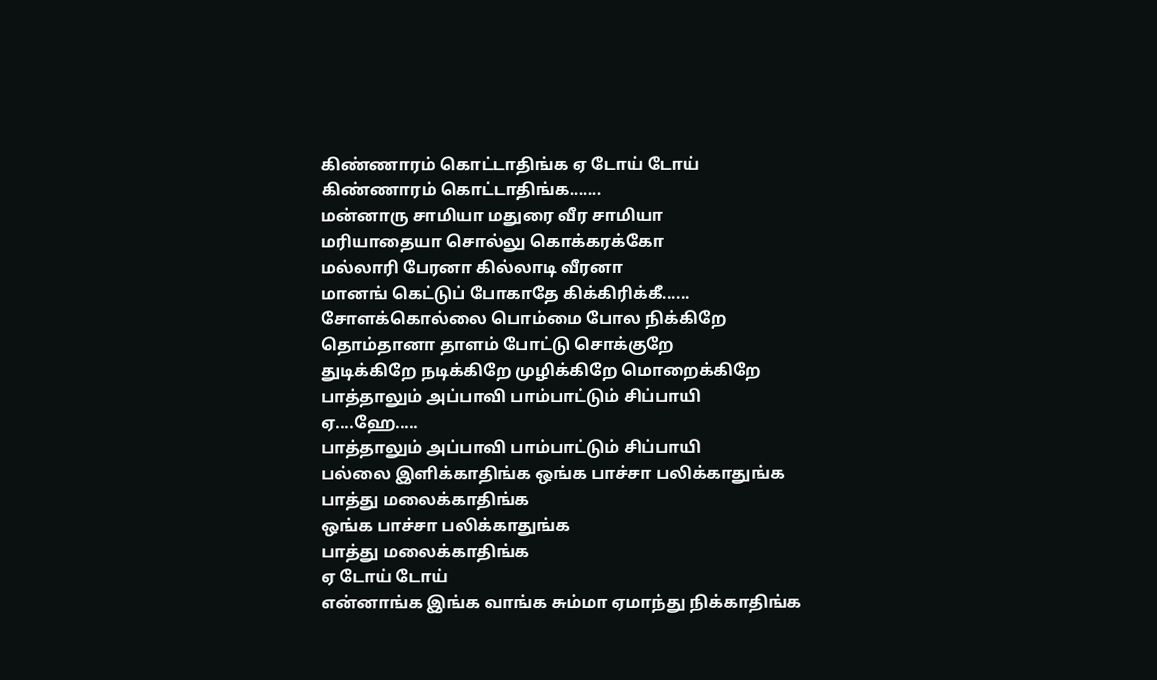கிண்ணாரம் கொட்டாதிங்க ஏ டோய் டோய்
கிண்ணாரம் கொட்டாதிங்க.......
மன்னாரு சாமியா மதுரை வீர சாமியா
மரியாதையா சொல்லு கொக்கரக்கோ
மல்லாரி பேரனா கில்லாடி வீரனா
மானங் கெட்டுப் போகாதே கிக்கிரிக்கீ......
சோளக்கொல்லை பொம்மை போல நிக்கிறே
தொம்தானா தாளம் போட்டு சொக்குறே
துடிக்கிறே நடிக்கிறே முழிக்கிறே மொறைக்கிறே
பாத்தாலும் அப்பாவி பாம்பாட்டும் சிப்பாயி
ஏ....ஹே.....
பாத்தாலும் அப்பாவி பாம்பாட்டும் சிப்பாயி
பல்லை இளிக்காதிங்க ஒங்க பாச்சா பலிக்காதுங்க
பாத்து மலைக்காதிங்க
ஒங்க பாச்சா பலிக்காதுங்க
பாத்து மலைக்காதிங்க
ஏ டோய் டோய்
என்னாங்க இங்க வாங்க சும்மா ஏமாந்து நிக்காதிங்க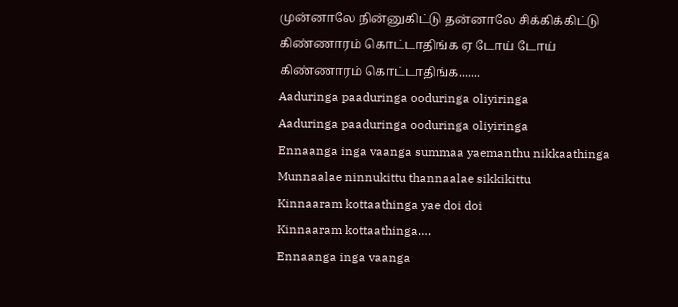முன்னாலே நின்னுகிட்டு தன்னாலே சிக்கிக்கிட்டு
கிண்ணாரம் கொட்டாதிங்க ஏ டோய் டோய்
கிண்ணாரம் கொட்டாதிங்க.......
Aaduringa paaduringa ooduringa oliyiringa
Aaduringa paaduringa ooduringa oliyiringa
Ennaanga inga vaanga summaa yaemanthu nikkaathinga
Munnaalae ninnukittu thannaalae sikkikittu
Kinnaaram kottaathinga yae doi doi
Kinnaaram kottaathinga….
Ennaanga inga vaanga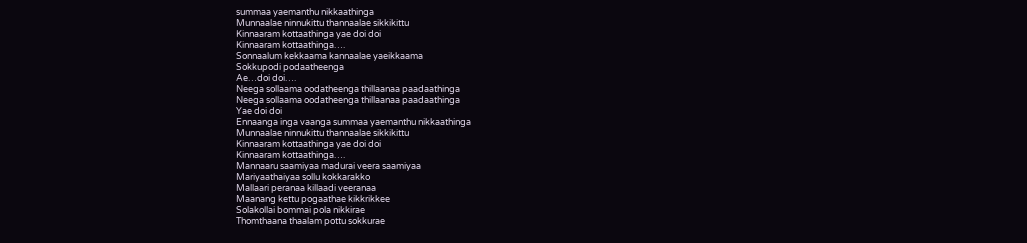summaa yaemanthu nikkaathinga
Munnaalae ninnukittu thannaalae sikkikittu
Kinnaaram kottaathinga yae doi doi
Kinnaaram kottaathinga….
Sonnaalum kekkaama kannaalae yaeikkaama
Sokkupodi podaatheenga
Ae…doi doi….
Neega sollaama oodatheenga thillaanaa paadaathinga
Neega sollaama oodatheenga thillaanaa paadaathinga
Yae doi doi
Ennaanga inga vaanga summaa yaemanthu nikkaathinga
Munnaalae ninnukittu thannaalae sikkikittu
Kinnaaram kottaathinga yae doi doi
Kinnaaram kottaathinga….
Mannaaru saamiyaa madurai veera saamiyaa
Mariyaathaiyaa sollu kokkarakko
Mallaari peranaa killaadi veeranaa
Maanang kettu pogaathae kikkrikkee
Solakollai bommai pola nikkirae
Thomthaana thaalam pottu sokkurae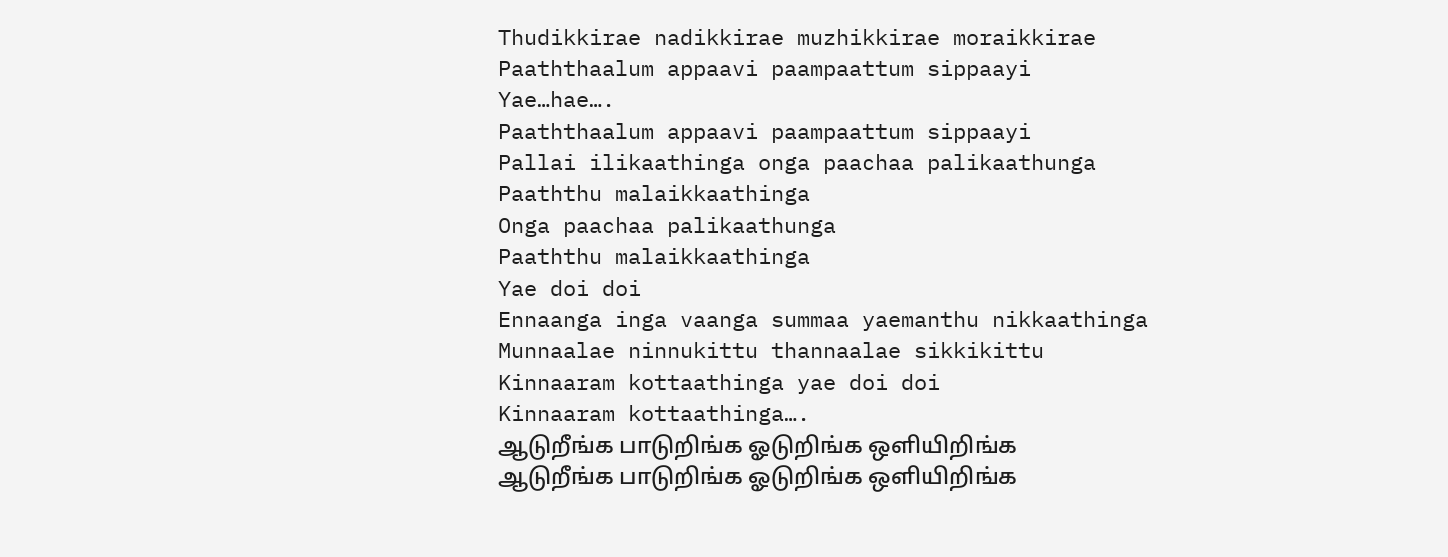Thudikkirae nadikkirae muzhikkirae moraikkirae
Paaththaalum appaavi paampaattum sippaayi
Yae…hae….
Paaththaalum appaavi paampaattum sippaayi
Pallai ilikaathinga onga paachaa palikaathunga
Paaththu malaikkaathinga
Onga paachaa palikaathunga
Paaththu malaikkaathinga
Yae doi doi
Ennaanga inga vaanga summaa yaemanthu nikkaathinga
Munnaalae ninnukittu thannaalae sikkikittu
Kinnaaram kottaathinga yae doi doi
Kinnaaram kottaathinga….
ஆடுறீங்க பாடுறிங்க ஓடுறிங்க ஒளியிறிங்க
ஆடுறீங்க பாடுறிங்க ஓடுறிங்க ஒளியிறிங்க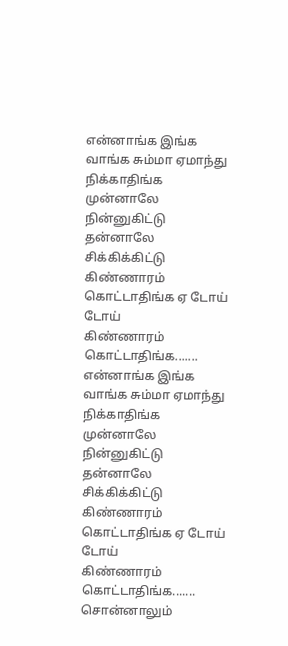என்னாங்க இங்க வாங்க சும்மா ஏமாந்து நிக்காதிங்க
முன்னாலே நின்னுகிட்டு தன்னாலே சிக்கிக்கிட்டு
கிண்ணாரம் கொட்டாதிங்க ஏ டோய் டோய்
கிண்ணாரம் கொட்டாதிங்க.......
என்னாங்க இங்க வாங்க சும்மா ஏமாந்து நிக்காதிங்க
முன்னாலே நின்னுகிட்டு தன்னாலே சிக்கிக்கிட்டு
கிண்ணாரம் கொட்டாதிங்க ஏ டோய் டோய்
கிண்ணாரம் கொட்டாதிங்க.......
சொன்னாலும்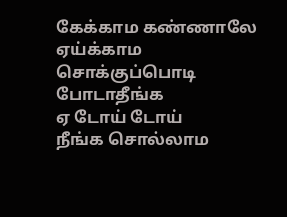கேக்காம கண்ணாலே ஏய்க்காம
சொக்குப்பொடி போடாதீங்க
ஏ டோய் டோய்
நீங்க சொல்லாம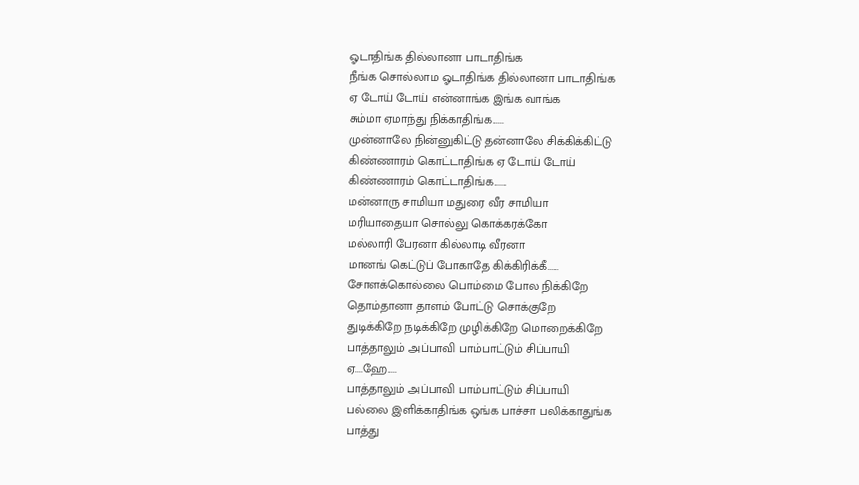ஓடாதிங்க தில்லானா பாடாதிங்க
நீங்க சொல்லாம ஓடாதிங்க தில்லானா பாடாதிங்க
ஏ டோய் டோய் என்னாங்க இங்க வாங்க
சும்மா ஏமாந்து நிக்காதிங்க......
முன்னாலே நின்னுகிட்டு தன்னாலே சிக்கிக்கிட்டு
கிண்ணாரம் கொட்டாதிங்க ஏ டோய் டோய்
கிண்ணாரம் கொட்டாதிங்க.......
மன்னாரு சாமியா மதுரை வீர சாமியா
மரியாதையா சொல்லு கொக்கரக்கோ
மல்லாரி பேரனா கில்லாடி வீரனா
மானங் கெட்டுப் போகாதே கிக்கிரிக்கீ......
சோளக்கொல்லை பொம்மை போல நிக்கிறே
தொம்தானா தாளம் போட்டு சொக்குறே
துடிக்கிறே நடிக்கிறே முழிக்கிறே மொறைக்கிறே
பாத்தாலும் அப்பாவி பாம்பாட்டும் சிப்பாயி
ஏ....ஹே.....
பாத்தாலும் அப்பாவி பாம்பாட்டும் சிப்பாயி
பல்லை இளிக்காதிங்க ஒங்க பாச்சா பலிக்காதுங்க
பாத்து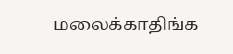மலைக்காதிங்க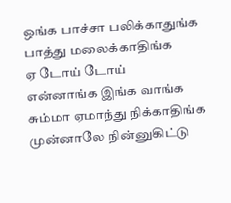ஒங்க பாச்சா பலிக்காதுங்க
பாத்து மலைக்காதிங்க
ஏ டோய் டோய்
என்னாங்க இங்க வாங்க சும்மா ஏமாந்து நிக்காதிங்க
முன்னாலே நின்னுகிட்டு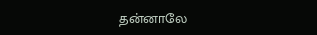தன்னாலே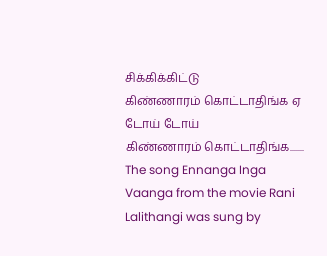சிக்கிக்கிட்டு
கிண்ணாரம் கொட்டாதிங்க ஏ டோய் டோய்
கிண்ணாரம் கொட்டாதிங்க.......
The song Ennanga Inga Vaanga from the movie Rani Lalithangi was sung by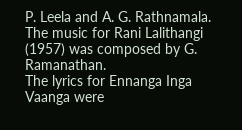P. Leela and A. G. Rathnamala.
The music for Rani Lalithangi (1957) was composed by G. Ramanathan.
The lyrics for Ennanga Inga Vaanga were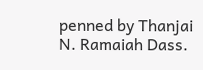penned by Thanjai N. Ramaiah Dass.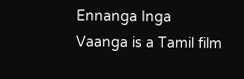Ennanga Inga Vaanga is a Tamil film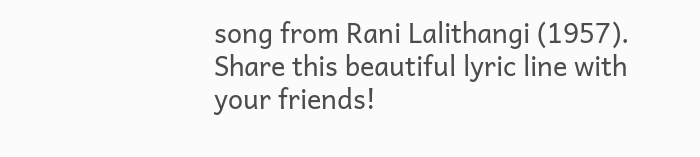song from Rani Lalithangi (1957).
Share this beautiful lyric line with your friends!